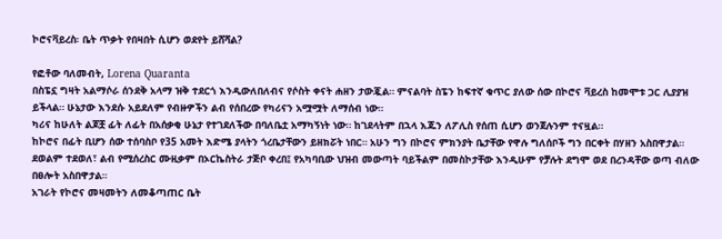ኮሮናቫይረስ፡ ቤት ጥቃት የበዛበት ሲሆን ወደየት ይሸሻል?

የፎቶው ባለመብት, Lorena Quaranta
በስፔኗ ግዛት አልማሶራ ሰንደቅ አላማ ዝቅ ተደርጎ እንዲውለበለብና የሶስት ቀናት ሐዘን ታውጇል። ምናልባት ስፔን ከፍተኛ ቁጥር ያለው ሰው በኮሮና ቫይረስ ከመሞቱ ጋር ሊያያዝ ይችላል። ሁኔታው እንደሱ አይደለም የብዙዎችን ልብ የሰበረው የካሪናን አሟሟት ለማሰብ ነው።
ካሪና ከሁለት ልጆቿ ፊት ለፊት በአሰቃቂ ሁኔታ የተገደለችው በባለቤቷ አማካኝነት ነው። ከገደላትም በኋላ እጁን ለፖሊስ የሰጠ ሲሆን ወንጀሉንም ተናዟል።
ከኮሮና በፊት ቢሆን ሰው ተሰባስቦ የ35 አመት እድሜ ያላትን ጎረቤታቸውን ይዘክሯት ነበር። አሁን ግን በኮሮና ምክንያት ቤታቸው የዋሉ ግለሰቦች ግን በርቀት በሃዘን አስበዋታል።
ደወልም ተደወለ፣ ልብ የሚሰረስር ሙዚቃም በኦርኬስትራ ታጅቦ ቀረበ፤ የአካባቢው ህዝብ መውጣት ባይችልም በመስኮታቸው እንዲሁም የቻሉት ደግሞ ወደ በረንዳቸው ወጣ ብለው በፀሎት አስበዋታል።
አገራት የኮሮና መዛመትን ለመቆጣጠር ቤት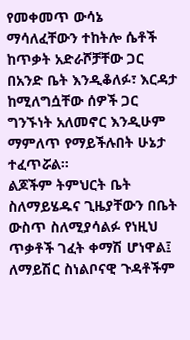የመቀመጥ ውሳኔ ማሳለፈቸውን ተከትሎ ሴቶች ከጥቃት አድራሾቻቸው ጋር በአንድ ቤት እንዲቆለፉ፣ እርዳታ ከሚለግሷቸው ሰዎች ጋር ግንኙነት አለመኖር እንዲሁም ማምለጥ የማይችሉበት ሁኔታ ተፈጥሯል።
ልጆችም ትምህርት ቤት ስለማይሄዱና ጊዜያቸውን በቤት ውስጥ ስለሚያሳልፉ የነዚህ ጥቃቶች ገፈት ቀማሽ ሆነዋል፤ ለማይሽር ስነልቦናዊ ጉዳቶችም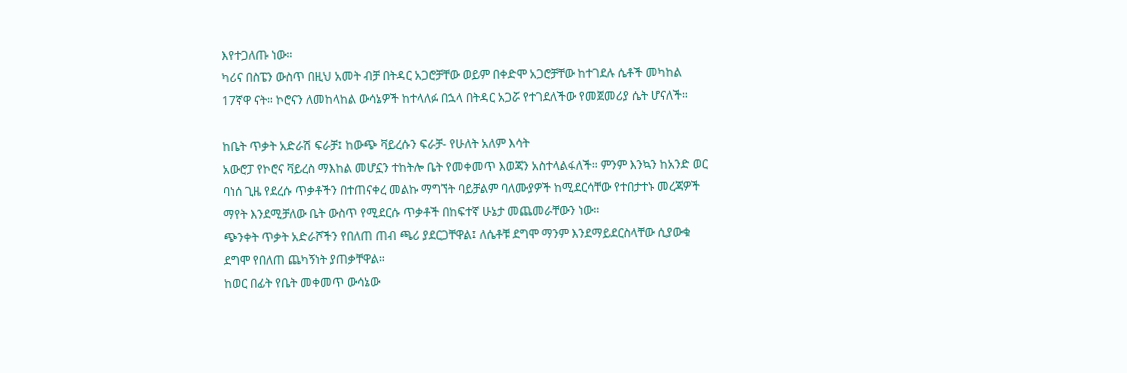እየተጋለጡ ነው።
ካሪና በስፔን ውስጥ በዚህ አመት ብቻ በትዳር አጋሮቻቸው ወይም በቀድሞ አጋሮቻቸው ከተገደሉ ሴቶች መካከል 17ኛዋ ናት። ኮሮናን ለመከላከል ውሳኔዎች ከተላለፉ በኋላ በትዳር አጋሯ የተገደለችው የመጀመሪያ ሴት ሆናለች።

ከቤት ጥቃት አድራሽ ፍራቻ፤ ከውጭ ቫይረሱን ፍራቻ- የሁለት አለም እሳት
አውሮፓ የኮሮና ቫይረስ ማእከል መሆኗን ተከትሎ ቤት የመቀመጥ እወጃን አስተላልፋለች። ምንም እንኳን ከአንድ ወር ባነሰ ጊዜ የደረሱ ጥቃቶችን በተጠናቀረ መልኩ ማግኘት ባይቻልም ባለሙያዎች ከሚደርሳቸው የተበታተኑ መረጃዎች ማየት እንደሚቻለው ቤት ውስጥ የሚደርሱ ጥቃቶች በከፍተኛ ሁኔታ መጨመራቸውን ነው።
ጭንቀት ጥቃት አድራሾችን የበለጠ ጠብ ጫሪ ያደርጋቸዋል፤ ለሴቶቹ ደግሞ ማንም እንደማይደርስላቸው ሲያውቁ ደግሞ የበለጠ ጨካኝነት ያጠቃቸዋል።
ከወር በፊት የቤት መቀመጥ ውሳኔው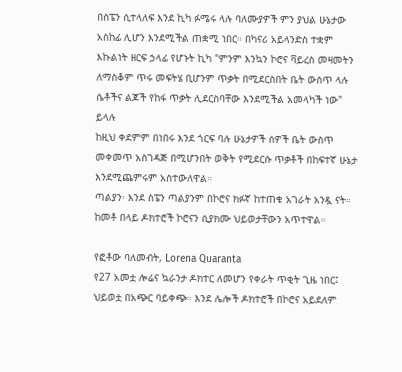በስፔን ሲተላለፍ እንደ ኪካ ፉሜሩ ላሉ ባለሙያዎች ምን ያህል ሁኔታው አስከፊ ሊሆን እንደሚችል ጠቋሚ ነበር። በካናሪ አይላንድስ ተቋም እኩልነት ዘርፍ ኃላፊ የሆኑት ኪካ "ምንም እንኳን ኮሮና ቫይረስ መዛመትን ለማስቆም ጥሩ መፍትሄ ቢሆንም ጥቃት በሚደርስበት ቤት ውስጥ ላሉ ሴቶችና ልጆች የከፋ ጥቃት ሊደርስባቸው እንደሚችል አመላካች ነው" ይላሉ
ከዚህ ቀደምም በነበሩ እንደ ጎርፍ ባሉ ሁኔታዎች ሰዎች ቤት ውስጥ መቀመጥ አስገዳጅ በሚሆንበት ወቅት የሚደርሱ ጥቃቶች በከፍተኛ ሁኔታ እንደሚጨምሩም አስተውለዋል።
ጣልያን፡ እንደ ስፔን ጣልያንም በኮሮና ክፉኛ ከተጠቁ አገራት አንዷ ናት። ከመቶ በላይ ዶክተሮች ኮሮናን ሲያክሙ ህይወታቸውን አጥተዋል።

የፎቶው ባለመብት, Lorena Quaranta
የ27 አመቷ ሎሬና ኳራንታ ዶክተር ለመሆን የቀራት ጥቂት ጊዜ ነበር፤ ህይወቷ በአጭር ባይቀጭ። እንደ ሌሎች ዶክተሮች በኮሮና አይደለም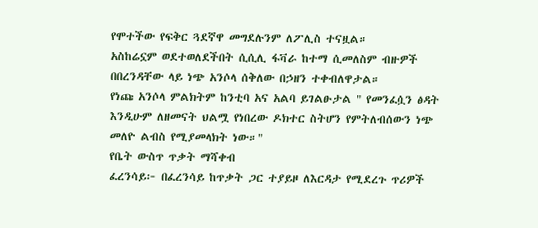የሞተችው የፍቅር ጓደኛዋ መግደሉንም ለፖሊስ ተናዟል።
አስከሬኗም ወደተወለደችበት ሲሲሊ ፋቫራ ከተማ ሲመለስም ብዙዎች በበረንዳቸው ላይ ነጭ አንሶላ ሰቅለው በኃዘን ተቀብለዋታል።
የነጩ አንሶላ ምልክትም ከንቲባ አና አልባ ይገልፁታል " የመንፈሷን ፅዳት እንዲሁም ለዘመናት ህልሟ የነበረው ዶክተር ስትሆን የምትለብሰውን ነጭ መለዮ ልብስ የሚያመላክት ነው።"
የቤት ውስጥ ጥቃት ማሻቀብ
ፈረንሳይ፦ በፈረንሳይ ከጥቃት ጋር ተያይዞ ለእርዳታ የሚደረጉ ጥሪዎች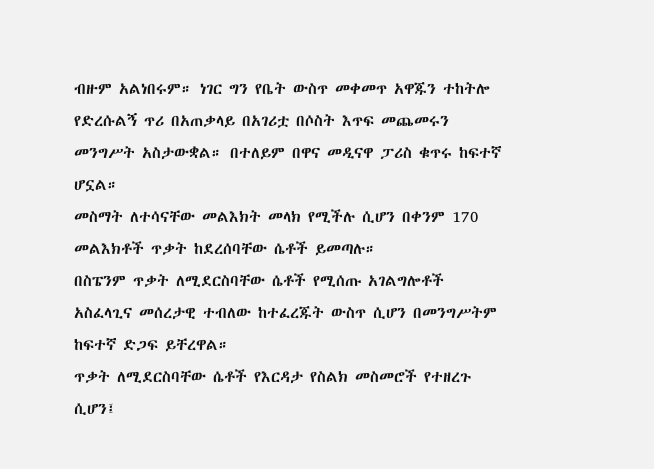ብዙም አልነበሩም። ነገር ግን የቤት ውስጥ መቀመጥ አዋጁን ተከትሎ የድረሱልኝ ጥሪ በአጠቃላይ በአገሪቷ በሶስት እጥፍ መጨመሩን መንግሥት አስታውቋል። በተለይም በዋና መዲናዋ ፓሪስ ቁጥሩ ከፍተኛ ሆኗል።
መስማት ለተሳናቸው መልእክት መላክ የሚችሉ ሲሆን በቀንም 170 መልእክቶች ጥቃት ከደረሰባቸው ሴቶች ይመጣሉ።
በስፔንም ጥቃት ለሚደርስባቸው ሴቶች የሚሰጡ አገልግሎቶች አስፈላጊና መሰረታዊ ተብለው ከተፈረጁት ውስጥ ሲሆን በመንግሥትም ከፍተኛ ድጋፍ ይቸረዋል።
ጥቃት ለሚደርስባቸው ሴቶች የእርዳታ የስልክ መስመሮች የተዘረጉ ሲሆን፤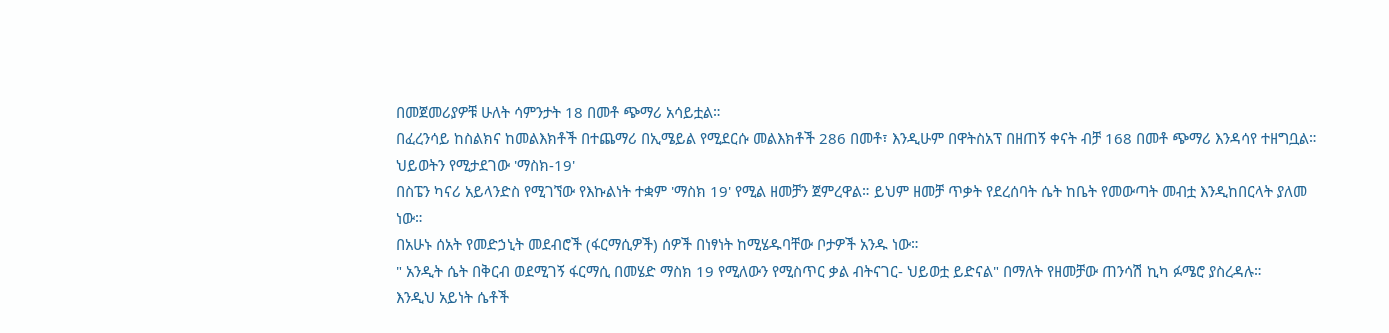በመጀመሪያዎቹ ሁለት ሳምንታት 18 በመቶ ጭማሪ አሳይቷል።
በፈረንሳይ ከስልክና ከመልእክቶች በተጨማሪ በኢሜይል የሚደርሱ መልእክቶች 286 በመቶ፣ እንዲሁም በዋትስአፕ በዘጠኝ ቀናት ብቻ 168 በመቶ ጭማሪ እንዳሳየ ተዘግቧል።
ህይወትን የሚታደገው 'ማስክ-19'
በስፔን ካናሪ አይላንድስ የሚገኘው የእኩልነት ተቋም 'ማስክ 19' የሚል ዘመቻን ጀምረዋል። ይህም ዘመቻ ጥቃት የደረሰባት ሴት ከቤት የመውጣት መብቷ እንዲከበርላት ያለመ ነው።
በአሁኑ ሰአት የመድኃኒት መደብሮች (ፋርማሲዎች) ሰዎች በነፃነት ከሚሄዱባቸው ቦታዎች አንዱ ነው።
" አንዲት ሴት በቅርብ ወደሚገኝ ፋርማሲ በመሄድ ማስክ 19 የሚለውን የሚስጥር ቃል ብትናገር- ህይወቷ ይድናል" በማለት የዘመቻው ጠንሳሽ ኪካ ፉሜሮ ያስረዳሉ።
እንዲህ አይነት ሴቶች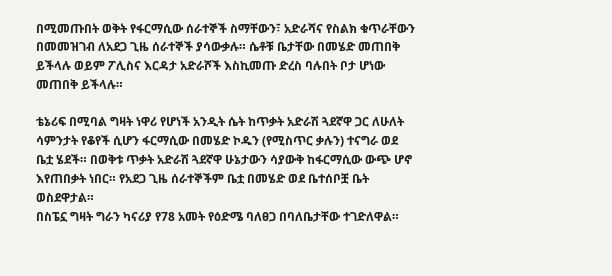በሚመጡበት ወቅት የፋርማሲው ሰራተኞች ስማቸውን፣ አድራሻና የስልክ ቁጥራቸውን በመመዝገብ ለአደጋ ጊዜ ሰራተኞች ያሳውቃሉ። ሴቶቹ ቤታቸው በመሄድ መጠበቅ ይችላሉ ወይም ፖሊስና እርዳታ አድራሾች እስኪመጡ ድረስ ባሉበት ቦታ ሆነው መጠበቅ ይችላሉ።

ቴኔሪፍ በሚባል ግዛት ነዋሪ የሆነች አንዲት ሴት ከጥቃት አድራሽ ጓደኛዋ ጋር ለሁለት ሳምንታት የቆየች ሲሆን ፋርማሲው በመሄድ ኮዱን (የሚስጥር ቃሉን) ተናግራ ወደ ቤቷ ሄደች። በወቅቱ ጥቃት አድራሽ ጓደኛዋ ሁኔታውን ሳያውቅ ከፋርማሲው ውጭ ሆኖ እየጠበቃት ነበር። የአደጋ ጊዜ ሰራተኞችም ቤቷ በመሄድ ወደ ቤተሰቦቿ ቤት ወስደዋታል።
በስፔኗ ግዛት ግራን ካናሪያ የ78 አመት የዕድሜ ባለፀጋ በባለቤታቸው ተገድለዋል።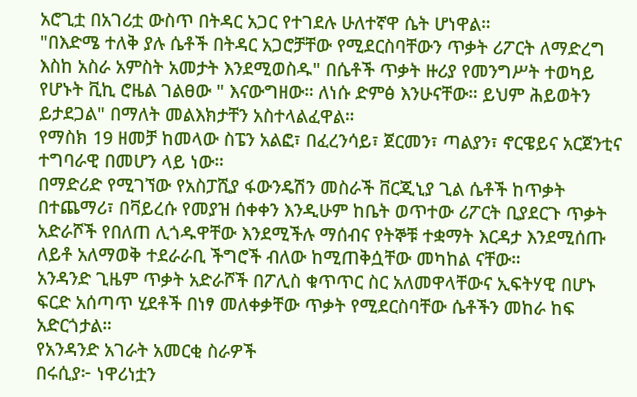አሮጊቷ በአገሪቷ ውስጥ በትዳር አጋር የተገደሉ ሁለተኛዋ ሴት ሆነዋል።
"በእድሜ ተለቅ ያሉ ሴቶች በትዳር አጋሮቻቸው የሚደርስባቸውን ጥቃት ሪፖርት ለማድረግ እስከ አስራ አምስት አመታት እንደሚወስዱ" በሴቶች ጥቃት ዙሪያ የመንግሥት ተወካይ የሆኑት ቪኪ ሮዜል ገልፀው " እናውግዘው። ለነሱ ድምፅ እንሁናቸው። ይህም ሕይወትን ይታደጋል" በማለት መልእክታቸን አስተላልፈዋል።
የማስክ 19 ዘመቻ ከመላው ስፔን አልፎ፣ በፈረንሳይ፣ ጀርመን፣ ጣልያን፣ ኖርዌይና አርጀንቲና ተግባራዊ በመሆን ላይ ነው።
በማድሪድ የሚገኘው የአስፓሺያ ፋውንዴሽን መስራች ቨርጂኒያ ጊል ሴቶች ከጥቃት በተጨማሪ፣ በቫይረሱ የመያዝ ሰቀቀን እንዲሁም ከቤት ወጥተው ሪፖርት ቢያደርጉ ጥቃት አድራሾች የበለጠ ሊጎዱዋቸው እንደሚችሉ ማሰብና የትኞቹ ተቋማት እርዳታ እንደሚሰጡ ለይቶ አለማወቅ ተደራራቢ ችግሮች ብለው ከሚጠቅሷቸው መካከል ናቸው።
አንዳንድ ጊዜም ጥቃት አድራሾች በፖሊስ ቁጥጥር ስር አለመዋላቸውና ኢፍትሃዊ በሆኑ ፍርድ አሰጣጥ ሂደቶች በነፃ መለቀቃቸው ጥቃት የሚደርስባቸው ሴቶችን መከራ ከፍ አድርጎታል።
የአንዳንድ አገራት አመርቂ ስራዎች
በሩሲያ፦ ነዋሪነቷን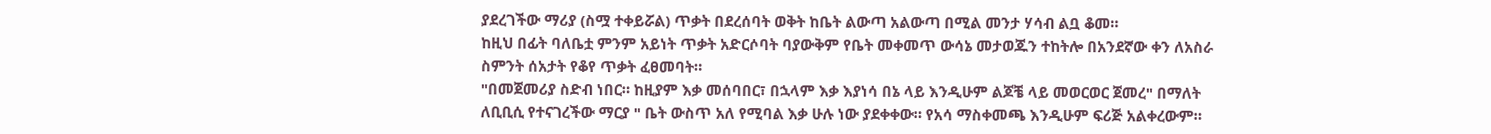ያደረገችው ማሪያ (ስሟ ተቀይሯል) ጥቃት በደረሰባት ወቅት ከቤት ልውጣ አልውጣ በሚል መንታ ሃሳብ ልቧ ቆመ።
ከዚህ በፊት ባለቤቷ ምንም አይነት ጥቃት አድርሶባት ባያውቅም የቤት መቀመጥ ውሳኔ መታወጁን ተከትሎ በአንደኛው ቀን ለአስራ ስምንት ሰአታት የቆየ ጥቃት ፈፀመባት።
"በመጀመሪያ ስድብ ነበር። ከዚያም እቃ መሰባበር፣ በኋላም እቃ እያነሳ በኔ ላይ እንዲሁም ልጆቼ ላይ መወርወር ጀመረ" በማለት ለቢቢሲ የተናገረችው ማርያ " ቤት ውስጥ አለ የሚባል እቃ ሁሉ ነው ያደቀቀው። የአሳ ማስቀመጫ እንዲሁም ፍሪጅ አልቀረውም።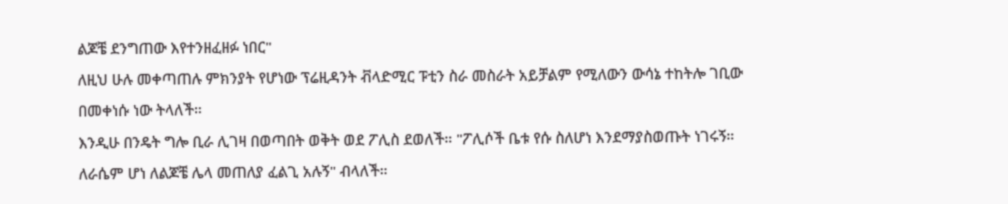ልጆቼ ደንግጠው እየተንዘፈዘፉ ነበር"
ለዚህ ሁሉ መቀጣጠሉ ምክንያት የሆነው ፕሬዚዳንት ቭላድሚር ፑቲን ስራ መስራት አይቻልም የሚለውን ውሳኔ ተከትሎ ገቢው በመቀነሱ ነው ትላለች።
እንዲሁ በንዴት ግሎ ቢራ ሊገዛ በወጣበት ወቅት ወደ ፖሊስ ደወለች። "ፖሊሶች ቤቱ የሱ ስለሆነ እንደማያስወጡት ነገሩኝ። ለራሴም ሆነ ለልጆቼ ሌላ መጠለያ ፈልጊ አሉኝ" ብላለች።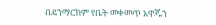በዴንማርክም የቤት መቀመጥ አዋጁን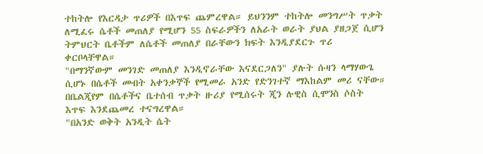ተከትሎ የእርዳታ ጥሪዎች በእጥፍ ጨምረዋል። ይህንንም ተከትሎ መንግሥት ጥቃት ለሚፈሩ ሴቶች መጠለያ የሚሆን 55 ስፍራዎችን ለአራት ወራት ያህል ያዘጋጀ ሲሆን ትምህርት ቤቶችም ለሴቶች መጠለያ በራቸውን ክፍት እንዲያደርጉ ጥሪ ቀርቦላቸዋል።
"በማንኛውም መንገድ መጠለያ እንዲኖራቸው እናደርጋለን" ያሉት ሱዛን ላማሃውጌ ሲሆኑ በሴቶች መብት አቀንቃኞች የሚመራ አንድ የድንገተኛ ማእከልም መሪ ናቸው።
በቤልጂየም በሴቶችና ቤተሰብ ጥቃት ዙሪያ የሚሰሩት ጂን ሉዊስ ሲሞንስ ሶስት እጥፍ እንደጨመረ ተናግረዋል።
"በአንድ ወቅት አንዲት ሴት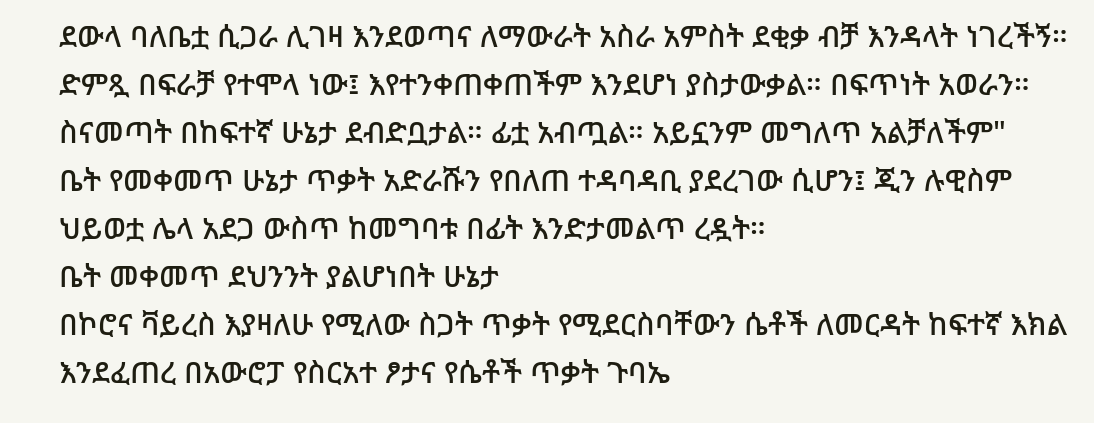ደውላ ባለቤቷ ሲጋራ ሊገዛ እንደወጣና ለማውራት አስራ አምስት ደቂቃ ብቻ እንዳላት ነገረችኝ። ድምጿ በፍራቻ የተሞላ ነው፤ እየተንቀጠቀጠችም እንደሆነ ያስታውቃል። በፍጥነት አወራን። ስናመጣት በከፍተኛ ሁኔታ ደብድቧታል። ፊቷ አብጧል። አይኗንም መግለጥ አልቻለችም"
ቤት የመቀመጥ ሁኔታ ጥቃት አድራሹን የበለጠ ተዳባዳቢ ያደረገው ሲሆን፤ ጂን ሉዊስም ህይወቷ ሌላ አደጋ ውስጥ ከመግባቱ በፊት እንድታመልጥ ረዷት።
ቤት መቀመጥ ደህንንት ያልሆነበት ሁኔታ
በኮሮና ቫይረስ እያዛለሁ የሚለው ስጋት ጥቃት የሚደርስባቸውን ሴቶች ለመርዳት ከፍተኛ እክል እንደፈጠረ በአውሮፓ የስርአተ ፆታና የሴቶች ጥቃት ጉባኤ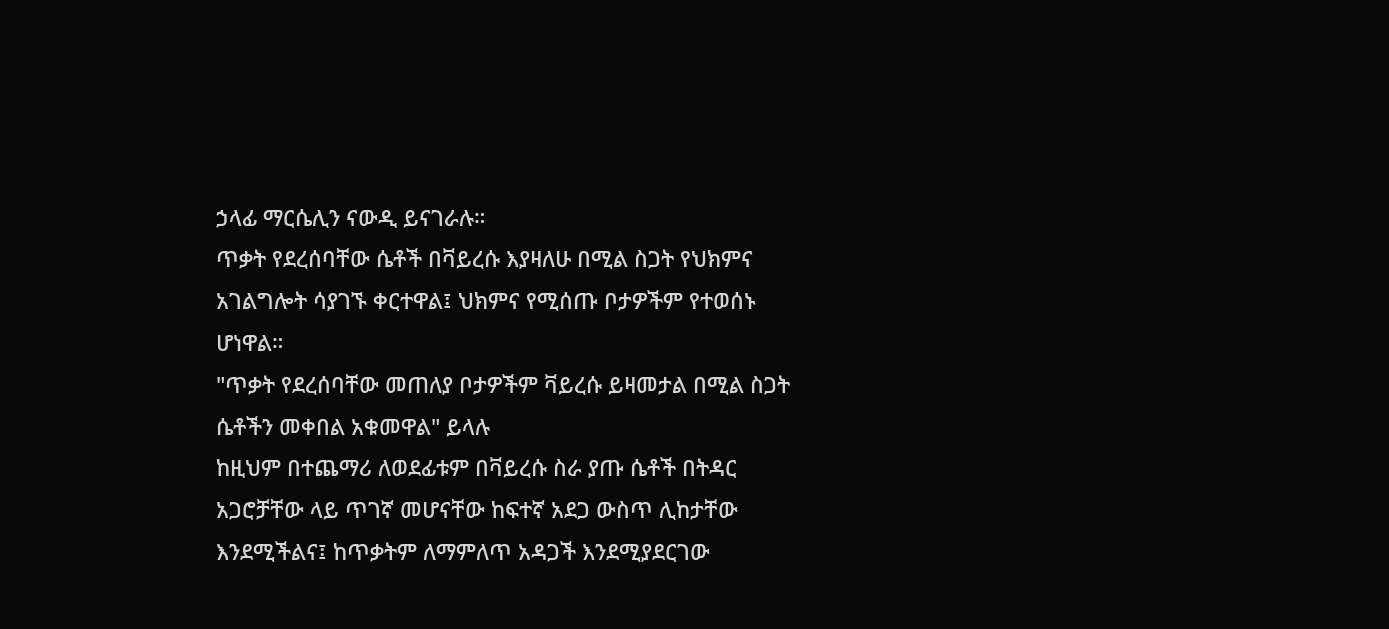ኃላፊ ማርሴሊን ናውዲ ይናገራሉ።
ጥቃት የደረሰባቸው ሴቶች በቫይረሱ እያዛለሁ በሚል ስጋት የህክምና አገልግሎት ሳያገኙ ቀርተዋል፤ ህክምና የሚሰጡ ቦታዎችም የተወሰኑ ሆነዋል።
"ጥቃት የደረሰባቸው መጠለያ ቦታዎችም ቫይረሱ ይዛመታል በሚል ስጋት ሴቶችን መቀበል አቁመዋል" ይላሉ
ከዚህም በተጨማሪ ለወደፊቱም በቫይረሱ ስራ ያጡ ሴቶች በትዳር አጋሮቻቸው ላይ ጥገኛ መሆናቸው ከፍተኛ አደጋ ውስጥ ሊከታቸው እንደሚችልና፤ ከጥቃትም ለማምለጥ አዳጋች እንደሚያደርገው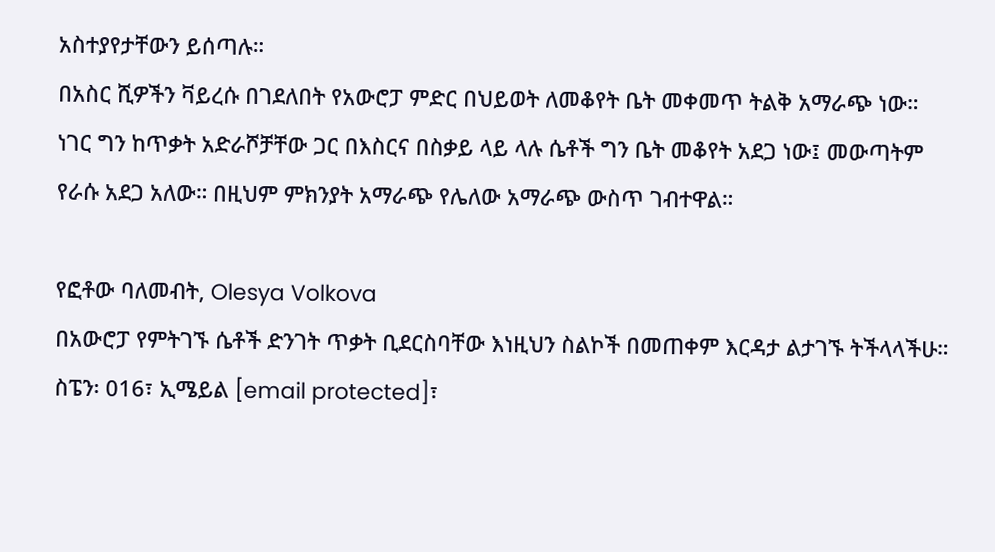አስተያየታቸውን ይሰጣሉ።
በአስር ሺዎችን ቫይረሱ በገደለበት የአውሮፓ ምድር በህይወት ለመቆየት ቤት መቀመጥ ትልቅ አማራጭ ነው። ነገር ግን ከጥቃት አድራሾቻቸው ጋር በእስርና በስቃይ ላይ ላሉ ሴቶች ግን ቤት መቆየት አደጋ ነው፤ መውጣትም የራሱ አደጋ አለው። በዚህም ምክንያት አማራጭ የሌለው አማራጭ ውስጥ ገብተዋል።

የፎቶው ባለመብት, Olesya Volkova
በአውሮፓ የምትገኙ ሴቶች ድንገት ጥቃት ቢደርስባቸው እነዚህን ስልኮች በመጠቀም እርዳታ ልታገኙ ትችላላችሁ።
ስፔን፡ 016፣ ኢሜይል [email protected]፣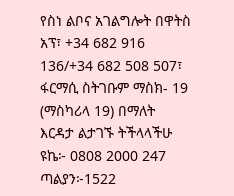የስነ ልቦና አገልግሎት በዋትስ አፕ፣ +34 682 916 136/+34 682 508 507፣ ፋርማሲ ስትገቡም ማስክ- 19 (ማስካሪላ 19) በማለት እርዳታ ልታገኙ ትችላላችሁ
ዩኬ፦ 0808 2000 247
ጣልያን፦1522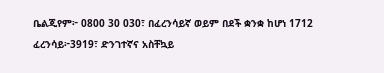ቤልጂየም፦ 0800 30 030፣ በፈረንሳይኛ ወይም በደች ቋንቋ ከሆነ 1712
ፈረንሳይ፦3919፣ ድንገተኛና አስቸኳይ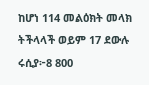ከሆነ 114 መልዕክት መላክ ትችላላች ወይም 17 ደውሉ
ሩሲያ፦8 800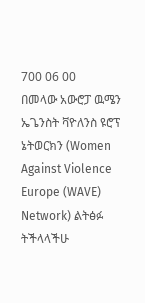700 06 00
በመላው አውሮፓ ዉሜን ኤጌንስት ቫዮለንስ ዩሮፕ ኔትወርክን (Women Against Violence Europe (WAVE) Network) ልትፅፉ ትችላላችሁ